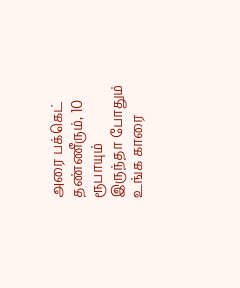அரை பக்கெட் தண்ணீரும், 10 ரூபாயும் இருந்தா போதும் உங்க காரை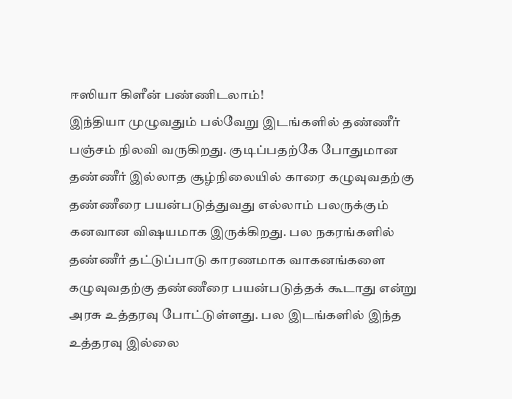ஈஸியா கிளீன் பண்ணிடலாம்!
இந்தியா முழுவதும் பல்வேறு இடங்களில் தண்ணீர் பஞ்சம் நிலவி வருகிறது. குடிப்பதற்கே போதுமான தண்ணீர் இல்லாத சூழ்நிலையில் காரை கழுவுவதற்கு தண்ணீரை பயன்படுத்துவது எல்லாம் பலருக்கும் கனவான விஷயமாக இருக்கிறது. பல நகரங்களில் தண்ணீர் தட்டுப்பாடு காரணமாக வாகனங்களை கழுவுவதற்கு தண்ணீரை பயன்படுத்தக் கூடாது என்று அரசு உத்தரவு போட்டுள்ளது. பல இடங்களில் இந்த உத்தரவு இல்லை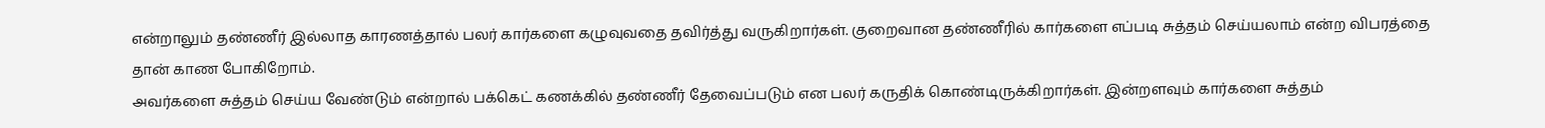என்றாலும் தண்ணீர் இல்லாத காரணத்தால் பலர் கார்களை கழுவுவதை தவிர்த்து வருகிறார்கள். குறைவான தண்ணீரில் கார்களை எப்படி சுத்தம் செய்யலாம் என்ற விபரத்தை தான் காண போகிறோம்.
அவர்களை சுத்தம் செய்ய வேண்டும் என்றால் பக்கெட் கணக்கில் தண்ணீர் தேவைப்படும் என பலர் கருதிக் கொண்டிருக்கிறார்கள். இன்றளவும் கார்களை சுத்தம்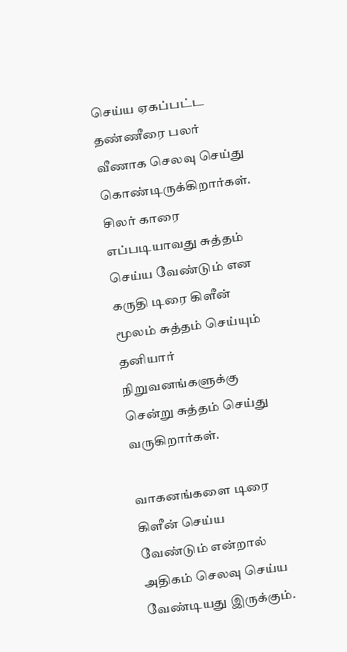செய்ய ஏகப்பட்ட தண்ணீரை பலர் வீணாக செலவு செய்து கொண்டிருக்கிறார்கள். சிலர் காரை எப்படியாவது சுத்தம் செய்ய வேண்டும் என கருதி டிரை கிளீன் மூலம் சுத்தம் செய்யும் தனியார் நிறுவனங்களுக்கு சென்று சுத்தம் செய்து வருகிறார்கள்.

வாகனங்களை டிரை கிளீன் செய்ய வேண்டும் என்றால் அதிகம் செலவு செய்ய வேண்டியது இருக்கும்.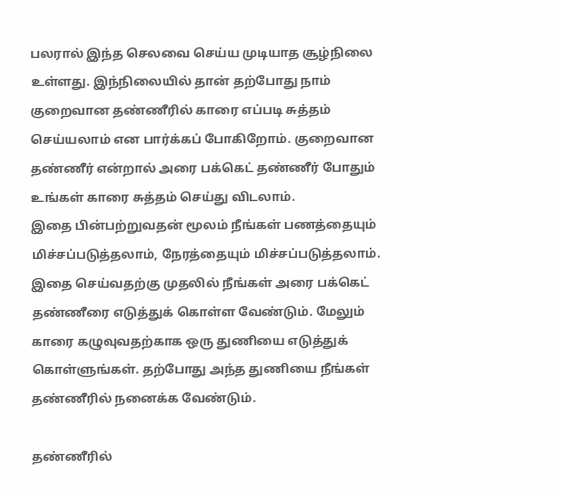பலரால் இந்த செலவை செய்ய முடியாத சூழ்நிலை உள்ளது. இந்நிலையில் தான் தற்போது நாம் குறைவான தண்ணீரில் காரை எப்படி சுத்தம் செய்யலாம் என பார்க்கப் போகிறோம். குறைவான தண்ணீர் என்றால் அரை பக்கெட் தண்ணீர் போதும் உங்கள் காரை சுத்தம் செய்து விடலாம்.
இதை பின்பற்றுவதன் மூலம் நீங்கள் பணத்தையும் மிச்சப்படுத்தலாம், நேரத்தையும் மிச்சப்படுத்தலாம். இதை செய்வதற்கு முதலில் நீங்கள் அரை பக்கெட் தண்ணீரை எடுத்துக் கொள்ள வேண்டும். மேலும் காரை கழுவுவதற்காக ஒரு துணியை எடுத்துக் கொள்ளுங்கள். தற்போது அந்த துணியை நீங்கள் தண்ணீரில் நனைக்க வேண்டும்.

தண்ணீரில்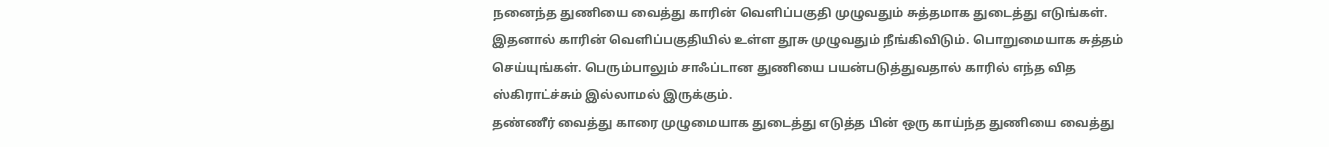நனைந்த துணியை வைத்து காரின் வெளிப்பகுதி முழுவதும் சுத்தமாக துடைத்து எடுங்கள். இதனால் காரின் வெளிப்பகுதியில் உள்ள தூசு முழுவதும் நீங்கிவிடும். பொறுமையாக சுத்தம் செய்யுங்கள். பெரும்பாலும் சாஃப்டான துணியை பயன்படுத்துவதால் காரில் எந்த வித ஸ்கிராட்ச்சும் இல்லாமல் இருக்கும்.
தண்ணீர் வைத்து காரை முழுமையாக துடைத்து எடுத்த பின் ஒரு காய்ந்த துணியை வைத்து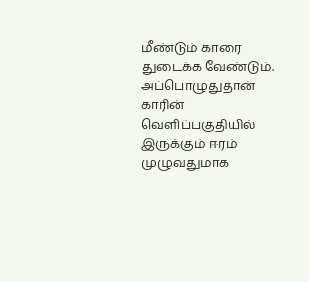மீண்டும் காரை துடைக்க வேண்டும். அப்பொழுதுதான் காரின் வெளிப்பகுதியில் இருக்கும் ஈரம் முழுவதுமாக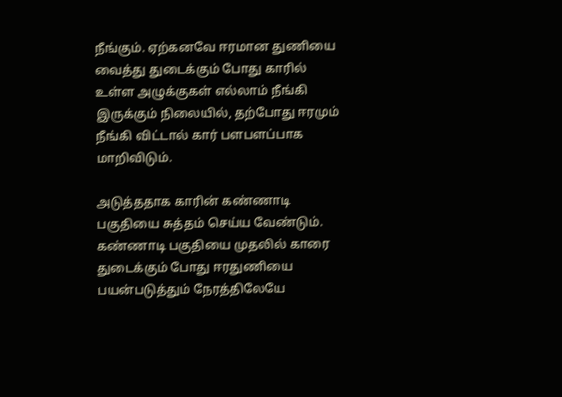நீங்கும். ஏற்கனவே ஈரமான துணியை வைத்து துடைக்கும் போது காரில் உள்ள அழுக்குகள் எல்லாம் நீங்கி இருக்கும் நிலையில், தற்போது ஈரமும் நீங்கி விட்டால் கார் பளபளப்பாக மாறிவிடும்.

அடுத்ததாக காரின் கண்ணாடி பகுதியை சுத்தம் செய்ய வேண்டும். கண்ணாடி பகுதியை முதலில் காரை துடைக்கும் போது ஈரதுணியை பயன்படுத்தும் நேரத்திலேயே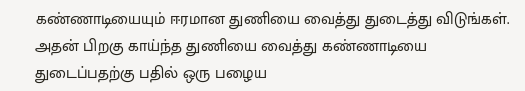கண்ணாடியையும் ஈரமான துணியை வைத்து துடைத்து விடுங்கள். அதன் பிறகு காய்ந்த துணியை வைத்து கண்ணாடியை துடைப்பதற்கு பதில் ஒரு பழைய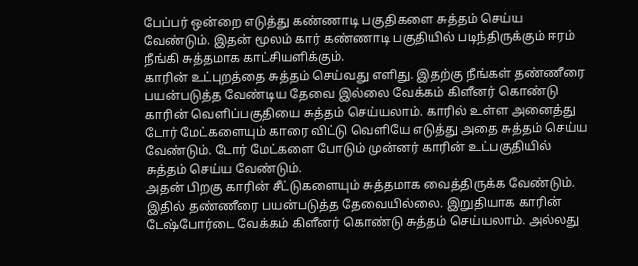பேப்பர் ஒன்றை எடுத்து கண்ணாடி பகுதிகளை சுத்தம் செய்ய வேண்டும். இதன் மூலம் கார் கண்ணாடி பகுதியில் படிந்திருக்கும் ஈரம் நீங்கி சுத்தமாக காட்சியளிக்கும்.
காரின் உட்புறத்தை சுத்தம் செய்வது எளிது. இதற்கு நீங்கள் தண்ணீரை பயன்படுத்த வேண்டிய தேவை இல்லை வேக்கம் கிளீனர் கொண்டு காரின் வெளிப்பகுதியை சுத்தம் செய்யலாம். காரில் உள்ள அனைத்து டோர் மேட்களையும் காரை விட்டு வெளியே எடுத்து அதை சுத்தம் செய்ய வேண்டும். டோர் மேட்களை போடும் முன்னர் காரின் உட்பகுதியில் சுத்தம் செய்ய வேண்டும்.
அதன் பிறகு காரின் சீட்டுகளையும் சுத்தமாக வைத்திருக்க வேண்டும். இதில் தண்ணீரை பயன்படுத்த தேவையில்லை. இறுதியாக காரின் டேஷ்போர்டை வேக்கம் கிளீனர் கொண்டு சுத்தம் செய்யலாம். அல்லது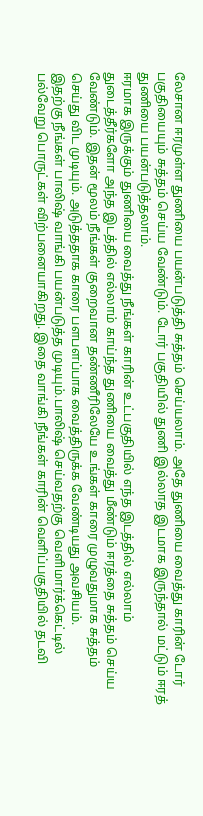லேசான ஈரமுள்ள துணியை பயன்படுத்தி சுத்தம் செய்யலாம். அதே துணியை வைத்து காரின் டோர் பகுதியையும் சுத்தம் செய்ய வேண்டும். டோர் பகுதியில் துணி இல்லாத இடமாக இருந்தால் மட்டும் ஈரத் துணியை பயன்படுத்தலாம்.
ஈரமாக இருக்கும் துணியை வைத்து நீங்கள் காரின் உட்பகுதியில் எந்த இடத்தில் எல்லாம் துடைத்தீர்களோ அந்த இடத்தில் எல்லாம் காய்ந்த துணியை வைத்து மீண்டும் ஈரத்தை சுத்தம் செய்ய வேண்டும். இதன் மூலம் நீங்கள் குறைவான தண்ணீரிலேயே உங்கள் காரை முழுவதுமாக சுத்தம் செய்து விட முடியும். அடுத்ததாக காரை பளபளப்பாக வைத்திருக்க வேண்டியது அவசியம்.
இதற்கு நீங்கள் பாலிஷ் வாங்கி பயன்படுத்த முடியும்.பாலிஷ் செய்வதற்கு வெளிமார்க்கெட்டில் பல்வேறு பொருட்கள் விற்பனையாகிறது. இதை வாங்கி நீங்கள் காரின் வெளிப்பகுதியில் தடவி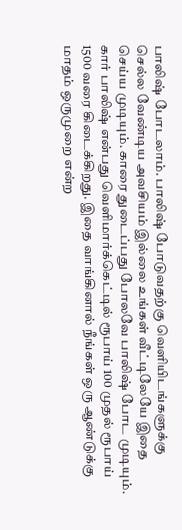பாலிஷ் போடலாம். பாலிஷ் போடுவதற்கு வெளியிடங்களுக்கு செல்ல வேண்டிய அவசியம் இல்லை உங்கள் வீட்டிலேயே இதை செய்ய முடியும். காரை துடைப்பது போலவே பாலிஷ் போட முடியும்.
கார் பாலிஷ் என்பது வெளிமார்க்கெட்டில் ரூபாய் 100 முதல் ரூபாய் 1500 வரை கிடைக்கிறது. இதை வாங்கினால் நீங்கள் ஒரு ஆண்டுக்கு மாதம் ஒருமுறை என்ற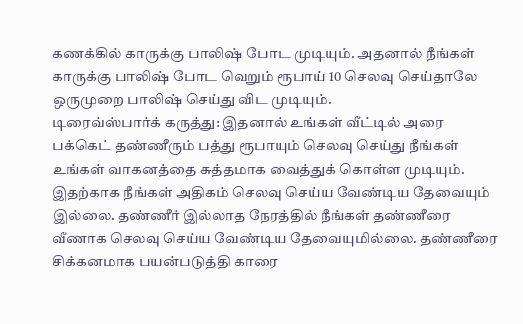கணக்கில் காருக்கு பாலிஷ் போட முடியும். அதனால் நீங்கள் காருக்கு பாலிஷ் போட வெறும் ரூபாய் 10 செலவு செய்தாலே ஒருமுறை பாலிஷ் செய்து விட முடியும்.
டிரைவ்ஸ்பார்க் கருத்து: இதனால் உங்கள் வீட்டில் அரை பக்கெட் தண்ணீரும் பத்து ரூபாயும் செலவு செய்து நீங்கள் உங்கள் வாகனத்தை சுத்தமாக வைத்துக் கொள்ள முடியும். இதற்காக நீங்கள் அதிகம் செலவு செய்ய வேண்டிய தேவையும் இல்லை. தண்ணீர் இல்லாத நேரத்தில் நீங்கள் தண்ணீரை வீணாக செலவு செய்ய வேண்டிய தேவையுமில்லை. தண்ணீரை சிக்கனமாக பயன்படுத்தி காரை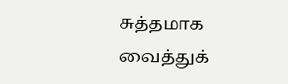சுத்தமாக வைத்துக்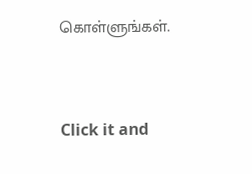கொள்ளுங்கள்.


Click it and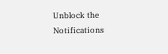Unblock the Notifications